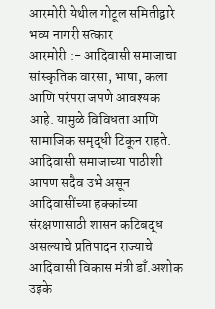आरमोरी येथील गोटूल समितीद्वारे भव्य नागरी सत्कार
आरमोरी :- आदिवासी समाजाचा सांस्कृतिक वारसा, भाषा, कला आणि परंपरा जपणे आवश्यक आहे. यामुळे विविधता आणि सामाजिक समृद्धी टिकून राहते. आदिवासी समाजाच्या पाठीशी आपण सदैव उभे असून आदिवासींच्या हक्कांच्या संरक्षणासाठी शासन कटिबद्ध असल्याचे प्रतिपादन राज्याचे आदिवासी विकास मंत्री डाँ.अशोक उइके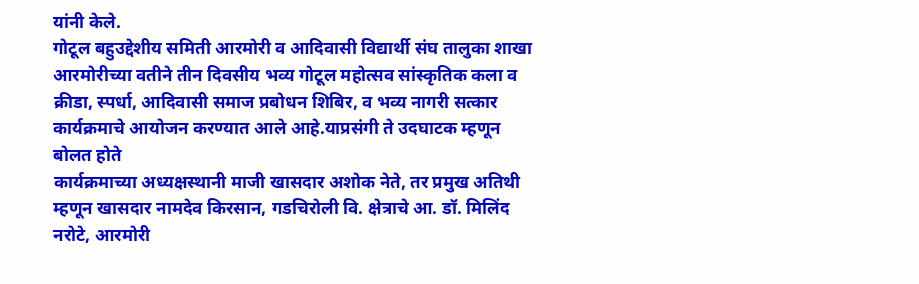यांनी केले.
गोटूल बहुउद्देशीय समिती आरमोरी व आदिवासी विद्यार्थी संघ तालुका शाखा आरमोरीच्या वतीने तीन दिवसीय भव्य गोटूल महोत्सव सांस्कृतिक कला व क्रीडा, स्पर्धा, आदिवासी समाज प्रबोधन शिबिर, व भव्य नागरी सत्कार कार्यक्रमाचे आयोजन करण्यात आले आहे.याप्रसंगी ते उदघाटक म्हणून बोलत होते
कार्यक्रमाच्या अध्यक्षस्थानी माजी खासदार अशोक नेते, तर प्रमुख अतिथी म्हणून खासदार नामदेव किरसान, गडचिरोली वि. क्षेत्राचे आ. डॉ. मिलिंद नरोटे, आरमोरी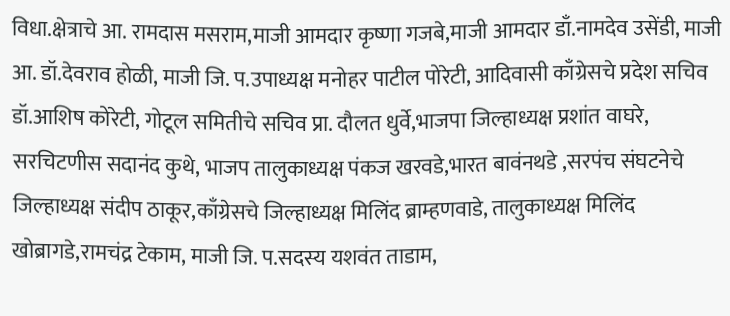विधा.क्षेत्राचे आ. रामदास मसराम,माजी आमदार कृष्णा गजबे,माजी आमदार डाँ.नामदेव उसेंडी, माजी आ. डॉ.देवराव होळी, माजी जि. प.उपाध्यक्ष मनोहर पाटील पोरेटी, आदिवासी काँग्रेसचे प्रदेश सचिव डॉ.आशिष कोरेटी, गोटूल समितीचे सचिव प्रा. दौलत धुर्वे,भाजपा जिल्हाध्यक्ष प्रशांत वाघरे, सरचिटणीस सदानंद कुथे, भाजप तालुकाध्यक्ष पंकज खरवडे,भारत बावंनथडे ,सरपंच संघटनेचे जिल्हाध्यक्ष संदीप ठाकूर,काँग्रेसचे जिल्हाध्यक्ष मिलिंद ब्राम्हणवाडे, तालुकाध्यक्ष मिलिंद खोब्रागडे,रामचंद्र टेकाम, माजी जि. प.सदस्य यशवंत ताडाम,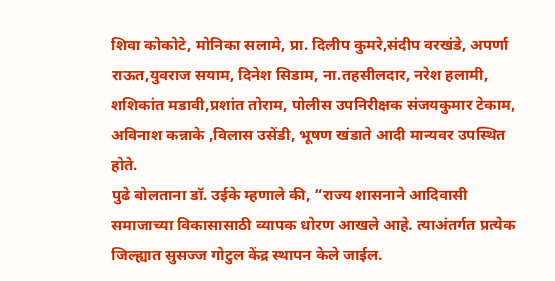शिवा कोकोटे, मोनिका सलामे, प्रा. दिलीप कुमरे,संदीप वरखंडे, अपर्णा राऊत,युवराज सयाम, दिनेश सिडाम, ना.तहसीलदार, नरेश हलामी, शशिकांत मडावी,प्रशांत तोराम, पोलीस उपनिरीक्षक संजयकुमार टेकाम, अविनाश कन्नाके ,विलास उसेंडी, भूषण खंडाते आदी मान्यवर उपस्थित होते.
पुढे बोलताना डॉ. उईके म्हणाले की, “राज्य शासनाने आदिवासी समाजाच्या विकासासाठी व्यापक धोरण आखले आहे. त्याअंतर्गत प्रत्येक जिल्ह्यात सुसज्ज गोटुल केंद्र स्थापन केले जाईल.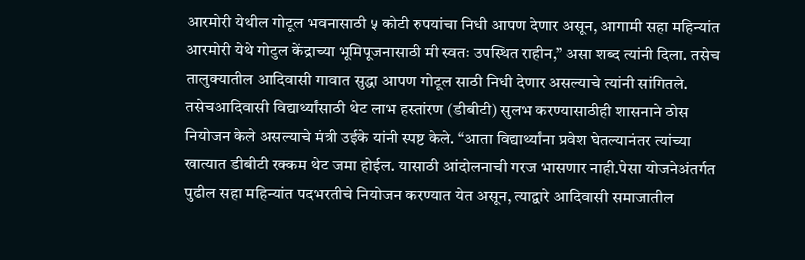आरमोरी येथील गोटूल भवनासाठी ५ कोटी रुपयांचा निधी आपण देणार असून, आगामी सहा महिन्यांत आरमोरी येथे गोटुल केंद्राच्या भूमिपूजनासाठी मी स्वतः उपस्थित राहीन,” असा शब्द त्यांनी दिला. तसेच तालुक्यातील आदिवासी गावात सुद्धा आपण गोटूल साठी निधी देणार असल्याचे त्यांनी सांगितले. तसेचआदिवासी विद्यार्थ्यांसाठी थेट लाभ हस्तांरण (डीबीटी) सुलभ करण्यासाठीही शासनाने ठोस नियोजन केले असल्याचे मंत्री उईके यांनी स्पष्ट केले. “आता विद्यार्थ्यांना प्रवेश घेतल्यानंतर त्यांच्या खात्यात डीबीटी रक्कम थेट जमा होईल. यासाठी आंदोलनाची गरज भासणार नाही.पेसा योजनेअंतर्गत पुढील सहा महिन्यांत पदभरतीचे नियोजन करण्यात येत असून, त्याद्वारे आदिवासी समाजातील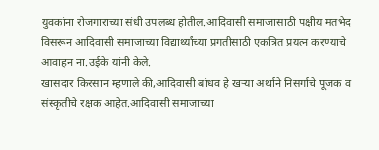युवकांना रोजगाराच्या संधी उपलब्ध होतील.आदिवासी समाजासाठी पक्षीय मतभेद विसरून आदिवासी समाजाच्या विद्यार्थ्यांच्या प्रगतीसाठी एकत्रित प्रयत्न करण्याचे आवाहन ना.उईके यांनी केले.
खासदार किरसान म्हणाले की,आदिवासी बांधव हे खऱ्या अर्थाने निसर्गाचे पूजक व संस्कृतीचे रक्षक आहेत.आदिवासी समाजाच्या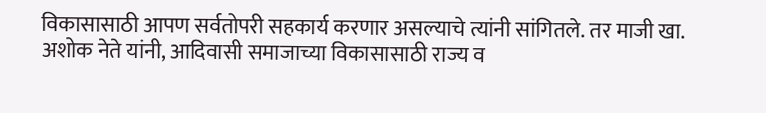विकासासाठी आपण सर्वतोपरी सहकार्य करणार असल्याचे त्यांनी सांगितले. तर माजी खा. अशोक नेते यांनी, आदिवासी समाजाच्या विकासासाठी राज्य व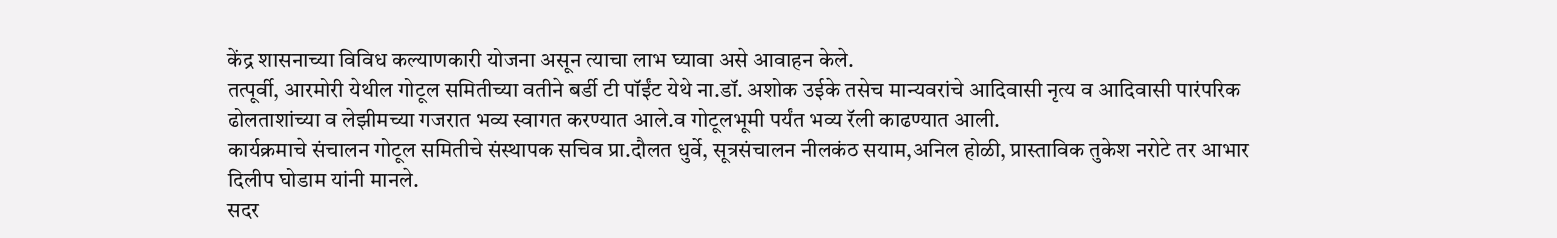केंद्र शासनाच्या विविध कल्याणकारी योजना असून त्याचा लाभ घ्यावा असे आवाहन केले.
तत्पूर्वी, आरमोरी येथील गोटूल समितीच्या वतीने बर्डी टी पॉईंट येथे ना.डॉ. अशोक उईके तसेच मान्यवरांचे आदिवासी नृत्य व आदिवासी पारंपरिक ढोलताशांच्या व लेझीमच्या गजरात भव्य स्वागत करण्यात आले.व गोटूलभूमी पर्यंत भव्य रॅली काढण्यात आली.
कार्यक्रमाचे संचालन गोटूल समितीचे संस्थापक सचिव प्रा.दौलत धुर्वे, सूत्रसंचालन नीलकंठ सयाम,अनिल होळी, प्रास्ताविक तुकेश नरोटे तर आभार दिलीप घोडाम यांनी मानले.
सदर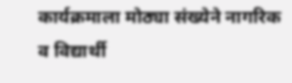कार्यक्रमाला मोठ्या संख्येने नागरिक व विद्यार्थी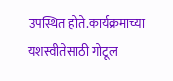उपस्थित होते.कार्यक्रमाच्या यशस्वीतेसाठी गोटूल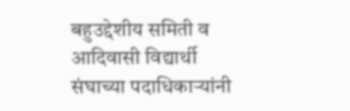बहुउद्देशीय समिती व आदिवासी विद्यार्थी संघाच्या पदाधिकाऱ्यांनी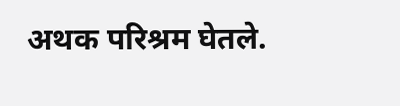अथक परिश्रम घेतले.